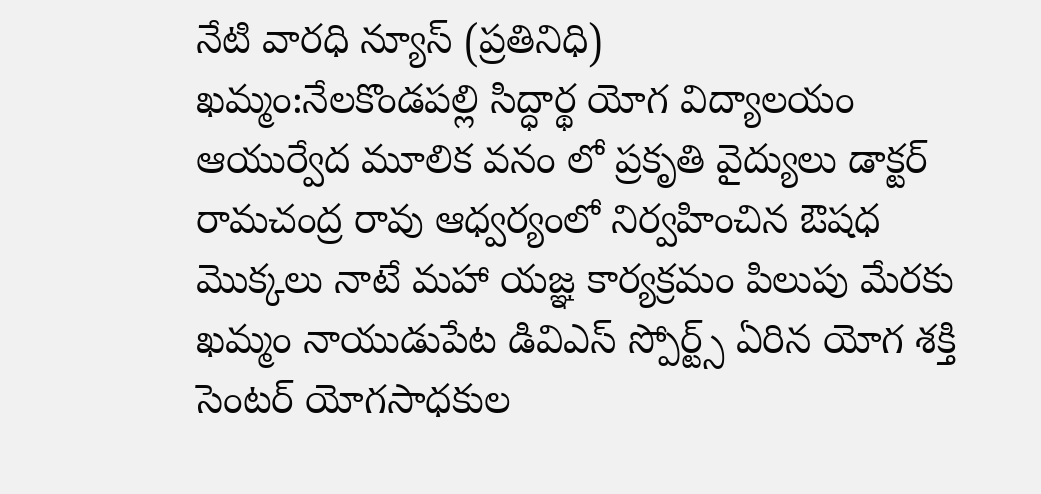నేటి వారధి న్యూస్ (ప్రతినిధి)
ఖమ్మం:నేలకొండపల్లి సిద్ధార్థ యోగ విద్యాలయం ఆయుర్వేద మూలిక వనం లో ప్రకృతి వైద్యులు డాక్టర్ రామచంద్ర రావు ఆధ్వర్యంలో నిర్వహించిన ఔషధ మొక్కలు నాటే మహా యజ్ఞ కార్యక్రమం పిలుపు మేరకు
ఖమ్మం నాయుడుపేట డివిఎస్ స్పోర్ట్స్ ఏరిన యోగ శక్తి సెంటర్ యోగసాధకుల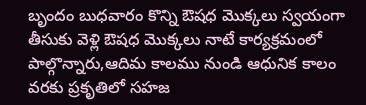బృందం బుధవారం కొన్ని ఔషధ మొక్కలు స్వయంగా తీసుకు వెళ్లి ఔషధ మొక్కలు నాటే కార్యక్రమంలో పాల్గొన్నారు,ఆదిమ కాలము నుండి ఆధునిక కాలం వరకు ప్రకృతిలో సహజ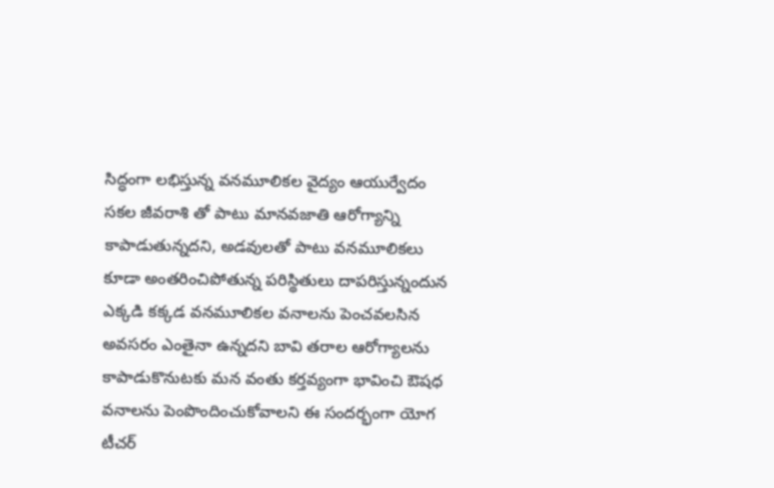సిద్ధంగా లభిస్తున్న వనమూలికల వైద్యం ఆయుర్వేదం సకల జీవరాశి తో పాటు మానవజాతి ఆరోగ్యాన్ని కాపాడుతున్నదని, అడవులతో పాటు వనమూలికలు కూడా అంతరించిపోతున్న పరిస్థితులు దాపరిస్తున్నందున ఎక్కడి కక్కడ వనమూలికల వనాలను పెంచవలసిన అవసరం ఎంతైనా ఉన్నదని బావి తరాల ఆరోగ్యాలను కాపాడుకొనుటకు మన వంతు కర్తవ్యంగా భావించి ఔషధ వనాలను పెంపొందించుకోవాలని ఈ సందర్భంగా యోగ టీచర్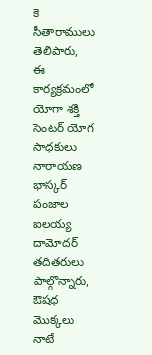కె సీతారాములు తెలిపారు,
ఈ కార్యక్రమంలో యోగా శక్తి సెంటర్ యోగ సాధకులు నారాయణ భాస్కర్ పంజాల ఐలయ్య దామోదర్ తదితరులు పాల్గొన్నారు,
ఔషధ మొక్కలు నాటే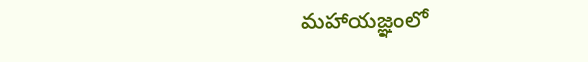మహాయజ్ఞంలో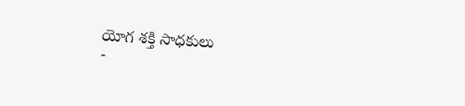యోగ శక్తి సాధకులు
-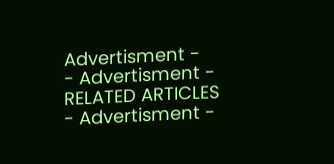Advertisment -
- Advertisment -
RELATED ARTICLES
- Advertisment -